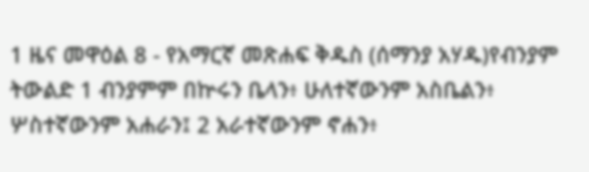1 ዜና መዋዕል 8 - የአማርኛ መጽሐፍ ቅዱስ (ሰማንያ አሃዱ)የብንያም ትውልድ 1 ብንያምም በኵሩን ቤላን፥ ሁለተኛውንም አስቤልን፥ ሦስተኛውንም አሐራን፤ 2 አራተኛውንም ኖሐን፥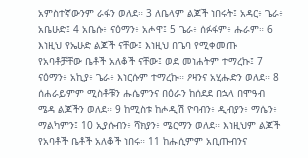አምስተኛውንም ራፋን ወለደ። 3 ለቤላም ልጆች ነበሩት፤ አዳር፥ ጌራ፥ አቤሁድ፤ 4 አቤሱ፥ ናዕማን፥ አሖዋ፤ 5 ጌራ፥ ሰፉፋም፥ ሑራም። 6 እነዚህ የኤሁድ ልጆች ናቸው፤ እነዚህ በጌባ የሚቀመጡ የአባቶቻቸው ቤቶች አለቆች ናቸው፤ ወደ መነሐትም ተማረኩ፤ 7 ናዕማን፥ አኪያ፥ ጌራ፥ እነርሱም ተማረኩ። ዖዛንና አሂሑድን ወለደ። 8 ሰሐራይምም ሚስቶቹን ሑሴምንና በዕራን ከሰደደ በኋላ በሞዓብ ሜዳ ልጆችን ወለደ። 9 ከሚስቱ ከሖዲሽ ዮባብን፥ ዲብያን፥ ማሴን፥ ማልካምን፤ 10 ኢያሱብን፥ ሻክያን፥ ሜርማን ወለደ። እነዚህም ልጆች የአባቶች ቤቶች አለቆች ነበሩ። 11 ከሑሲምም አቢጡብንና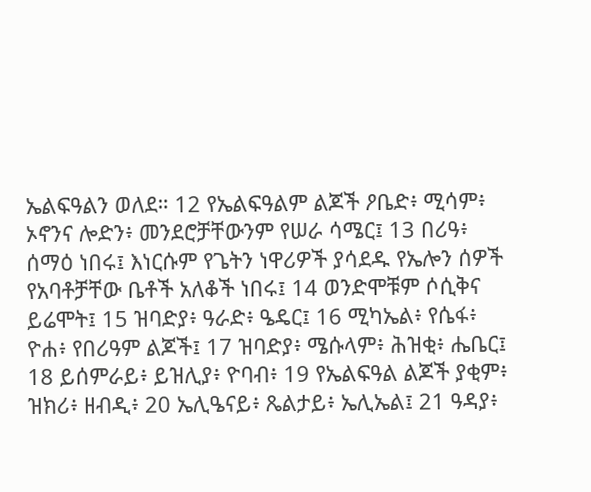ኤልፍዓልን ወለደ። 12 የኤልፍዓልም ልጆች ዖቤድ፥ ሚሳም፥ ኦኖንና ሎድን፥ መንደሮቻቸውንም የሠራ ሳሜር፤ 13 በሪዓ፥ ሰማዕ ነበሩ፤ እነርሱም የጌትን ነዋሪዎች ያሳደዱ የኤሎን ሰዎች የአባቶቻቸው ቤቶች አለቆች ነበሩ፤ 14 ወንድሞቹም ሶሲቅና ይሬሞት፤ 15 ዝባድያ፥ ዓራድ፥ ዔዴር፤ 16 ሚካኤል፥ የሴፋ፥ ዮሐ፥ የበሪዓም ልጆች፤ 17 ዝባድያ፥ ሜሱላም፥ ሕዝቂ፥ ሔቤር፤ 18 ይሰምራይ፥ ይዝሊያ፥ ዮባብ፥ 19 የኤልፍዓል ልጆች ያቂም፥ ዝክሪ፥ ዘብዲ፥ 20 ኤሊዔናይ፥ ጼልታይ፥ ኤሊኤል፤ 21 ዓዳያ፥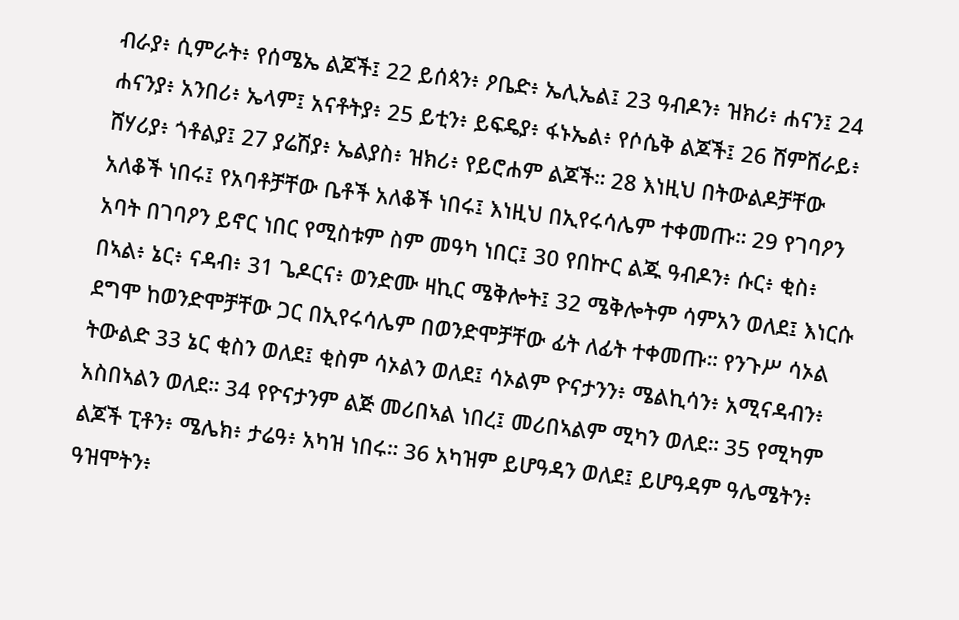ብራያ፥ ሲምራት፥ የሰሜኤ ልጆች፤ 22 ይሰጳን፥ ዖቤድ፥ ኤሊኤል፤ 23 ዓብዶን፥ ዝክሪ፥ ሐናን፤ 24 ሐናንያ፥ አንበሪ፥ ኤላም፤ አናቶትያ፥ 25 ይቲን፥ ይፍዴያ፥ ፋኑኤል፥ የሶሴቅ ልጆች፤ 26 ሸምሸራይ፥ ሸሃሪያ፥ ጎቶልያ፤ 27 ያሬሽያ፥ ኤልያስ፥ ዝክሪ፥ የይሮሐም ልጆች። 28 እነዚህ በትውልዶቻቸው አለቆች ነበሩ፤ የአባቶቻቸው ቤቶች አለቆች ነበሩ፤ እነዚህ በኢየሩሳሌም ተቀመጡ። 29 የገባዖን አባት በገባዖን ይኖር ነበር የሚስቱም ስም መዓካ ነበር፤ 30 የበኵር ልጁ ዓብዶን፥ ሱር፥ ቂስ፥ በኣል፥ ኔር፥ ናዳብ፥ 31 ጌዶርና፥ ወንድሙ ዛኪር ሜቅሎት፤ 32 ሜቅሎትም ሳምአን ወለደ፤ እነርሱ ደግሞ ከወንድሞቻቸው ጋር በኢየሩሳሌም በወንድሞቻቸው ፊት ለፊት ተቀመጡ። የንጉሥ ሳኦል ትውልድ 33 ኔር ቂስን ወለደ፤ ቂስም ሳኦልን ወለደ፤ ሳኦልም ዮናታንን፥ ሜልኪሳን፥ አሚናዳብን፥ አስበኣልን ወለደ። 34 የዮናታንም ልጅ መሪበኣል ነበረ፤ መሪበኣልም ሚካን ወለደ። 35 የሚካም ልጆች ፒቶን፥ ሜሌክ፥ ታሬዓ፥ አካዝ ነበሩ። 36 አካዝም ይሆዓዳን ወለደ፤ ይሆዓዳም ዓሌሜትን፥ ዓዝሞትን፥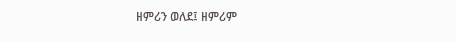ዘምሪን ወለደ፤ ዘምሪም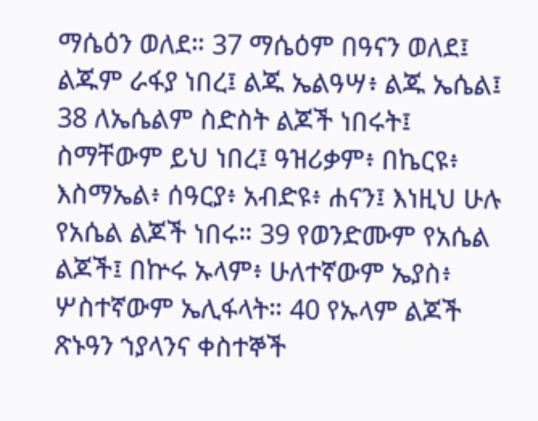ማሴዕን ወለደ። 37 ማሴዕም በዓናን ወለደ፤ ልጁም ራፋያ ነበረ፤ ልጁ ኤልዓሣ፥ ልጁ ኤሴል፤ 38 ለኤሴልም ስድስት ልጆች ነበሩት፤ ስማቸውም ይህ ነበረ፤ ዓዝሪቃም፥ በኬርዩ፥ እስማኤል፥ ሰዓርያ፥ አብድዩ፥ ሐናን፤ እነዚህ ሁሉ የአሴል ልጆች ነበሩ። 39 የወንድሙም የአሴል ልጆች፤ በኵሩ ኡላም፥ ሁለተኛውም ኤያስ፥ ሦስተኛውም ኤሊፋላት። 40 የኡላም ልጆች ጽኑዓን ኀያላንና ቀስተኞች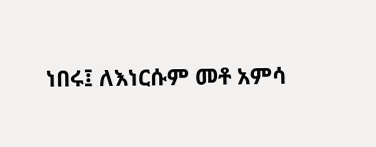ነበሩ፤ ለእነርሱም መቶ አምሳ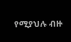የሚያህሉ ብዙ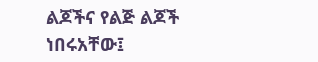ልጆችና የልጅ ልጆች ነበሩአቸው፤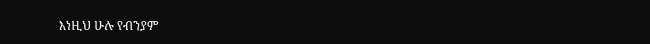እነዚህ ሁሉ የብንያም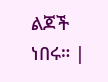ልጆች ነበሩ። |